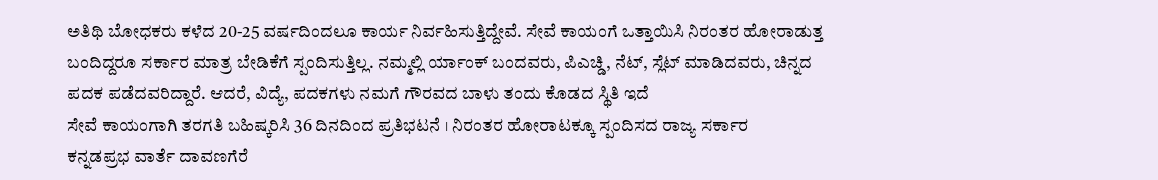ಅತಿಥಿ ಬೋಧಕರು ಕಳೆದ 20-25 ವರ್ಷದಿಂದಲೂ ಕಾರ್ಯ ನಿರ್ವಹಿಸುತ್ತಿದ್ದೇವೆ. ಸೇವೆ ಕಾಯಂಗೆ ಒತ್ತಾಯಿಸಿ ನಿರಂತರ ಹೋರಾಡುತ್ತ ಬಂದಿದ್ದರೂ ಸರ್ಕಾರ ಮಾತ್ರ ಬೇಡಿಕೆಗೆ ಸ್ಪಂದಿಸುತ್ತಿಲ್ಲ. ನಮ್ಮಲ್ಲಿ ರ್ಯಾಂಕ್ ಬಂದವರು, ಪಿಎಚ್ಡಿ, ನೆಟ್, ಸ್ಲೆಟ್ ಮಾಡಿದವರು, ಚಿನ್ನದ ಪದಕ ಪಡೆದವರಿದ್ದಾರೆ. ಆದರೆ, ವಿದ್ಯೆ, ಪದಕಗಳು ನಮಗೆ ಗೌರವದ ಬಾಳು ತಂದು ಕೊಡದ ಸ್ಥಿತಿ ಇದೆ
ಸೇವೆ ಕಾಯಂಗಾಗಿ ತರಗತಿ ಬಹಿಷ್ಕರಿಸಿ 36 ದಿನದಿಂದ ಪ್ರತಿಭಟನೆ । ನಿರಂತರ ಹೋರಾಟಕ್ಕೂ ಸ್ಪಂದಿಸದ ರಾಜ್ಯ ಸರ್ಕಾರ
ಕನ್ನಡಪ್ರಭ ವಾರ್ತೆ ದಾವಣಗೆರೆ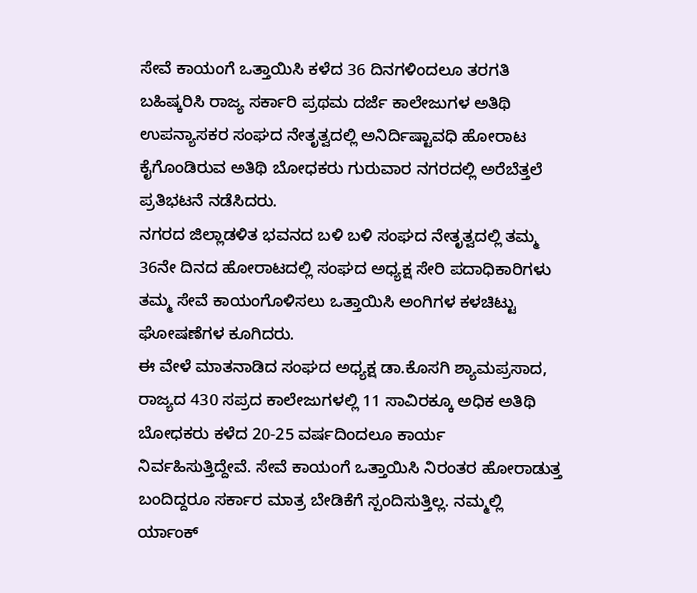ಸೇವೆ ಕಾಯಂಗೆ ಒತ್ತಾಯಿಸಿ ಕಳೆದ 36 ದಿನಗಳಿಂದಲೂ ತರಗತಿ ಬಹಿಷ್ಕರಿಸಿ ರಾಜ್ಯ ಸರ್ಕಾರಿ ಪ್ರಥಮ ದರ್ಜೆ ಕಾಲೇಜುಗಳ ಅತಿಥಿ ಉಪನ್ಯಾಸಕರ ಸಂಘದ ನೇತೃತ್ವದಲ್ಲಿ ಅನಿರ್ದಿಷ್ಟಾವಧಿ ಹೋರಾಟ ಕೈಗೊಂಡಿರುವ ಅತಿಥಿ ಬೋಧಕರು ಗುರುವಾರ ನಗರದಲ್ಲಿ ಅರೆಬೆತ್ತಲೆ ಪ್ರತಿಭಟನೆ ನಡೆಸಿದರು.
ನಗರದ ಜಿಲ್ಲಾಡಳಿತ ಭವನದ ಬಳಿ ಬಳಿ ಸಂಘದ ನೇತೃತ್ವದಲ್ಲಿ ತಮ್ಮ 36ನೇ ದಿನದ ಹೋರಾಟದಲ್ಲಿ ಸಂಘದ ಅಧ್ಯಕ್ಷ ಸೇರಿ ಪದಾಧಿಕಾರಿಗಳು ತಮ್ಮ ಸೇವೆ ಕಾಯಂಗೊಳಿಸಲು ಒತ್ತಾಯಿಸಿ ಅಂಗಿಗಳ ಕಳಚಿಟ್ಟು ಘೋಷಣೆಗಳ ಕೂಗಿದರು.
ಈ ವೇಳೆ ಮಾತನಾಡಿದ ಸಂಘದ ಅಧ್ಯಕ್ಷ ಡಾ.ಕೊಸಗಿ ಶ್ಯಾಮಪ್ರಸಾದ, ರಾಜ್ಯದ 430 ಸಪ್ರದ ಕಾಲೇಜುಗಳಲ್ಲಿ 11 ಸಾವಿರಕ್ಕೂ ಅಧಿಕ ಅತಿಥಿ ಬೋಧಕರು ಕಳೆದ 20-25 ವರ್ಷದಿಂದಲೂ ಕಾರ್ಯ ನಿರ್ವಹಿಸುತ್ತಿದ್ದೇವೆ. ಸೇವೆ ಕಾಯಂಗೆ ಒತ್ತಾಯಿಸಿ ನಿರಂತರ ಹೋರಾಡುತ್ತ ಬಂದಿದ್ದರೂ ಸರ್ಕಾರ ಮಾತ್ರ ಬೇಡಿಕೆಗೆ ಸ್ಪಂದಿಸುತ್ತಿಲ್ಲ. ನಮ್ಮಲ್ಲಿ ರ್ಯಾಂಕ್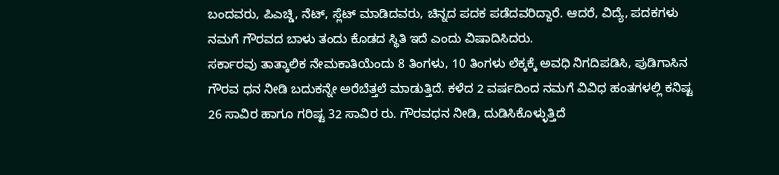ಬಂದವರು, ಪಿಎಚ್ಡಿ, ನೆಟ್, ಸ್ಲೆಟ್ ಮಾಡಿದವರು, ಚಿನ್ನದ ಪದಕ ಪಡೆದವರಿದ್ದಾರೆ. ಆದರೆ, ವಿದ್ಯೆ, ಪದಕಗಳು ನಮಗೆ ಗೌರವದ ಬಾಳು ತಂದು ಕೊಡದ ಸ್ಥಿತಿ ಇದೆ ಎಂದು ವಿಷಾದಿಸಿದರು.
ಸರ್ಕಾರವು ತಾತ್ಕಾಲಿಕ ನೇಮಕಾತಿಯೆಂದು 8 ತಿಂಗಳು, 10 ತಿಂಗಳು ಲೆಕ್ಕಕ್ಕೆ ಅವಧಿ ನಿಗದಿಪಡಿಸಿ, ಪುಡಿಗಾಸಿನ ಗೌರವ ಧನ ನೀಡಿ ಬದುಕನ್ನೇ ಅರೆಬೆತ್ತಲೆ ಮಾಡುತ್ತಿದೆ. ಕಳೆದ 2 ವರ್ಷದಿಂದ ನಮಗೆ ವಿವಿಧ ಹಂತಗಳಲ್ಲಿ ಕನಿಷ್ಟ 26 ಸಾವಿರ ಹಾಗೂ ಗರಿಷ್ಟ 32 ಸಾವಿರ ರು. ಗೌರವಧನ ನೀಡಿ, ದುಡಿಸಿಕೊಳ್ಳುತ್ತಿದೆ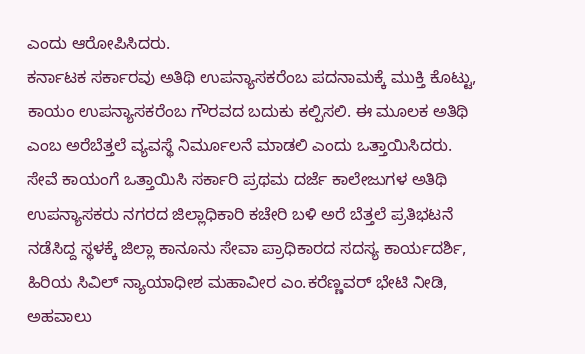ಎಂದು ಆರೋಪಿಸಿದರು.
ಕರ್ನಾಟಕ ಸರ್ಕಾರವು ಅತಿಥಿ ಉಪನ್ಯಾಸಕರೆಂಬ ಪದನಾಮಕ್ಕೆ ಮುಕ್ತಿ ಕೊಟ್ಟು, ಕಾಯಂ ಉಪನ್ಯಾಸಕರೆಂಬ ಗೌರವದ ಬದುಕು ಕಲ್ಪಿಸಲಿ. ಈ ಮೂಲಕ ಅತಿಥಿ ಎಂಬ ಅರೆಬೆತ್ತಲೆ ವ್ಯವಸ್ಥೆ ನಿರ್ಮೂಲನೆ ಮಾಡಲಿ ಎಂದು ಒತ್ತಾಯಿಸಿದರು.
ಸೇವೆ ಕಾಯಂಗೆ ಒತ್ತಾಯಿಸಿ ಸರ್ಕಾರಿ ಪ್ರಥಮ ದರ್ಜೆ ಕಾಲೇಜುಗಳ ಅತಿಥಿ ಉಪನ್ಯಾಸಕರು ನಗರದ ಜಿಲ್ಲಾಧಿಕಾರಿ ಕಚೇರಿ ಬಳಿ ಅರೆ ಬೆತ್ತಲೆ ಪ್ರತಿಭಟನೆ ನಡೆಸಿದ್ದ ಸ್ಥಳಕ್ಕೆ ಜಿಲ್ಲಾ ಕಾನೂನು ಸೇವಾ ಪ್ರಾಧಿಕಾರದ ಸದಸ್ಯ ಕಾರ್ಯದರ್ಶಿ, ಹಿರಿಯ ಸಿವಿಲ್ ನ್ಯಾಯಾಧೀಶ ಮಹಾವೀರ ಎಂ.ಕರೆಣ್ಣವರ್ ಭೇಟಿ ನೀಡಿ, ಅಹವಾಲು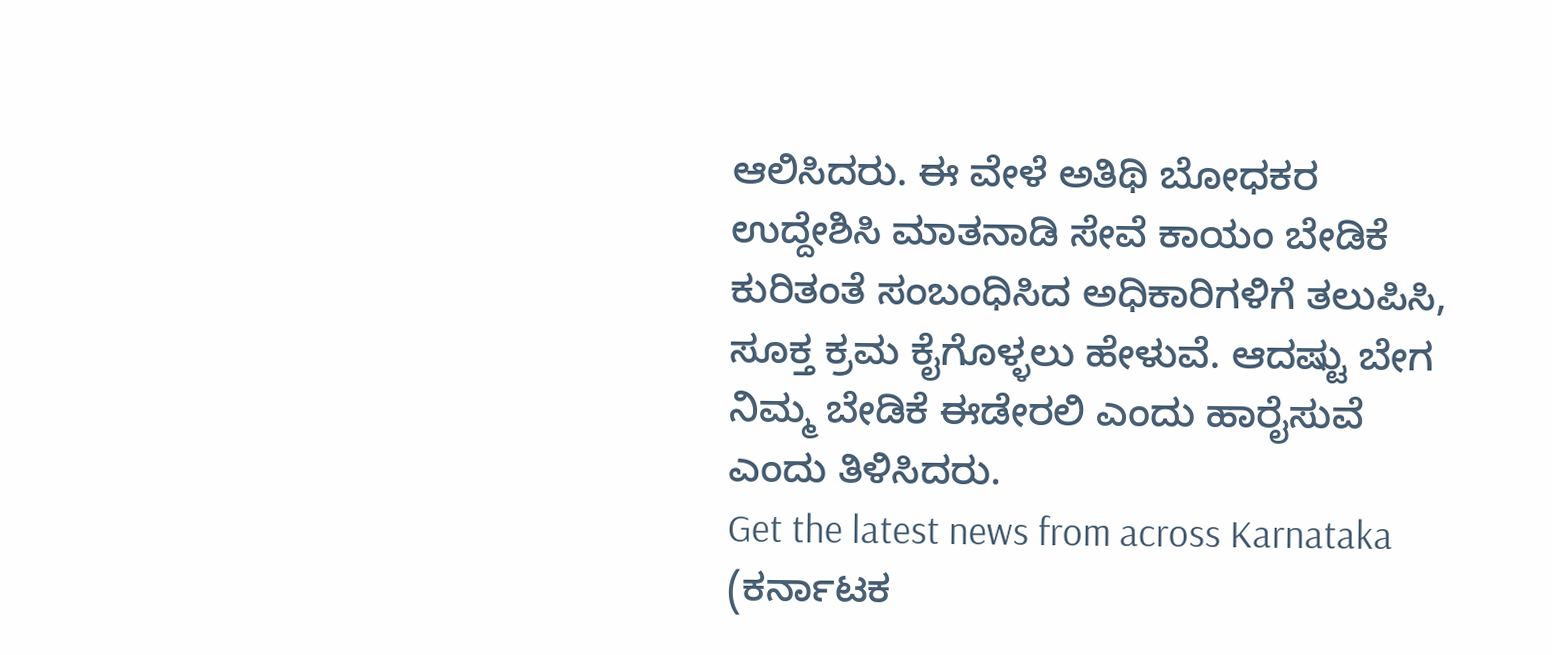ಆಲಿಸಿದರು. ಈ ವೇಳೆ ಅತಿಥಿ ಬೋಧಕರ ಉದ್ದೇಶಿಸಿ ಮಾತನಾಡಿ ಸೇವೆ ಕಾಯಂ ಬೇಡಿಕೆ ಕುರಿತಂತೆ ಸಂಬಂಧಿಸಿದ ಅಧಿಕಾರಿಗಳಿಗೆ ತಲುಪಿಸಿ, ಸೂಕ್ತ ಕ್ರಮ ಕೈಗೊಳ್ಳಲು ಹೇಳುವೆ. ಆದಷ್ಟು ಬೇಗ ನಿಮ್ಮ ಬೇಡಿಕೆ ಈಡೇರಲಿ ಎಂದು ಹಾರೈಸುವೆ ಎಂದು ತಿಳಿಸಿದರು.
Get the latest news from across Karnataka (ಕರ್ನಾಟಕ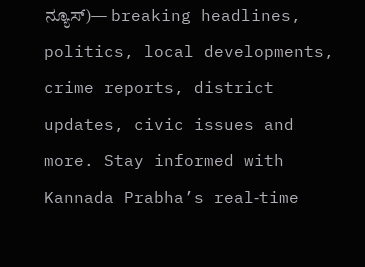ನ್ಯೂಸ್)— breaking headlines, politics, local developments, crime reports, district updates, civic issues and more. Stay informed with Kannada Prabha’s real‑time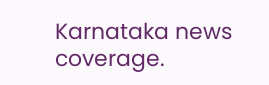Karnataka news coverage.